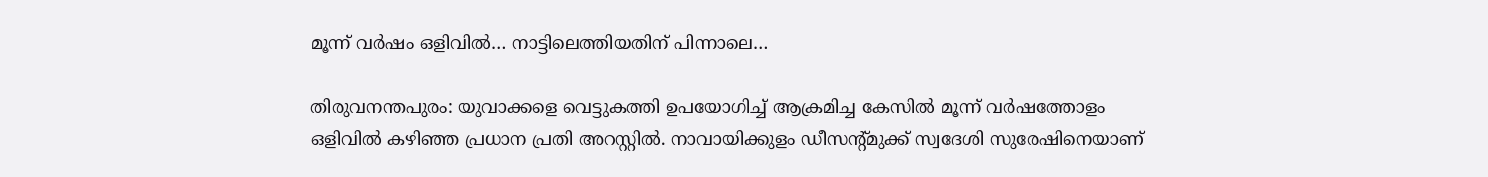മൂന്ന് വർഷം ഒളിവിൽ… നാട്ടിലെത്തിയതിന് പിന്നാലെ…

തിരുവനന്തപുരം: യുവാക്കളെ വെട്ടുകത്തി ഉപയോഗിച്ച് ആക്രമിച്ച കേസിൽ മൂന്ന് വർഷത്തോളം ഒളിവിൽ കഴിഞ്ഞ പ്രധാന പ്രതി അറസ്റ്റിൽ. നാവായിക്കുളം ഡീസന്റ്മുക്ക് സ്വദേശി സുരേഷിനെയാണ്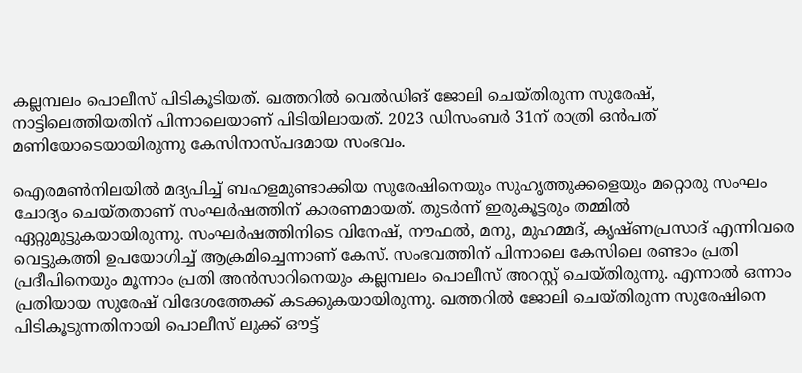കല്ലമ്പലം പൊലീസ് പിടികൂടിയത്. ഖത്തറിൽ വെൽഡിങ് ജോലി ചെയ്തിരുന്ന സുരേഷ്, നാട്ടിലെത്തിയതിന് പിന്നാലെയാണ് പിടിയിലായത്. 2023 ഡിസംബർ 31ന് രാത്രി ഒൻപത് മണിയോടെയായിരുന്നു കേസിനാസ്പദമായ സംഭവം.

ഐരമൺനിലയിൽ മദ്യപിച്ച് ബഹളമുണ്ടാക്കിയ സുരേഷിനെയും സുഹൃത്തുക്കളെയും മറ്റൊരു സംഘം ചോദ്യം ചെയ്തതാണ് സംഘർഷത്തിന് കാരണമായത്. തുടർന്ന് ഇരുകൂട്ടരും തമ്മിൽ ഏറ്റുമുട്ടുകയായിരുന്നു. സംഘർഷത്തിനിടെ വിനേഷ്, നൗഫൽ, മനു, മുഹമ്മദ്, കൃഷ്ണപ്രസാദ് എന്നിവരെ വെട്ടുകത്തി ഉപയോഗിച്ച് ആക്രമിച്ചെന്നാണ് കേസ്. സംഭവത്തിന് പിന്നാലെ കേസിലെ രണ്ടാം പ്രതി പ്രദീപിനെയും മൂന്നാം പ്രതി അൻസാറിനെയും കല്ലമ്പലം പൊലീസ് അറസ്റ്റ് ചെയ്തിരുന്നു. എന്നാൽ ഒന്നാം പ്രതിയായ സുരേഷ് വിദേശത്തേക്ക് കടക്കുകയായിരുന്നു. ഖത്തറിൽ ജോലി ചെയ്തിരുന്ന സുരേഷിനെ പിടികൂടുന്നതിനായി പൊലീസ് ലുക്ക് ഔട്ട്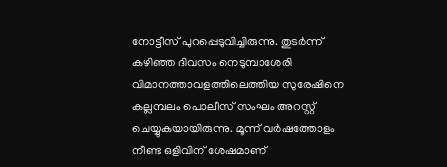നോട്ടീസ് പുറപ്പെടുവിച്ചിരുന്നു. തുടർന്ന് കഴിഞ്ഞ ദിവസം നെടുമ്പാശേരി വിമാനത്താവളത്തിലെത്തിയ സുരേഷിനെ കല്ലമ്പലം പൊലീസ് സംഘം അറസ്റ്റ് ചെയ്യുകയായിരുന്നു. മൂന്ന് വർഷത്തോളം നീണ്ട ഒളിവിന് ശേഷമാണ്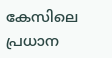കേസിലെ പ്രധാന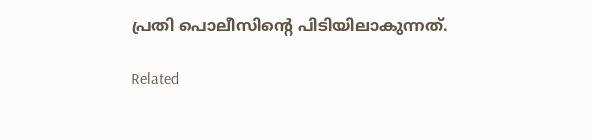പ്രതി പൊലീസിന്റെ പിടിയിലാകുന്നത്.

Related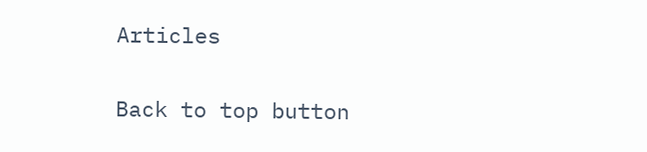Articles

Back to top button